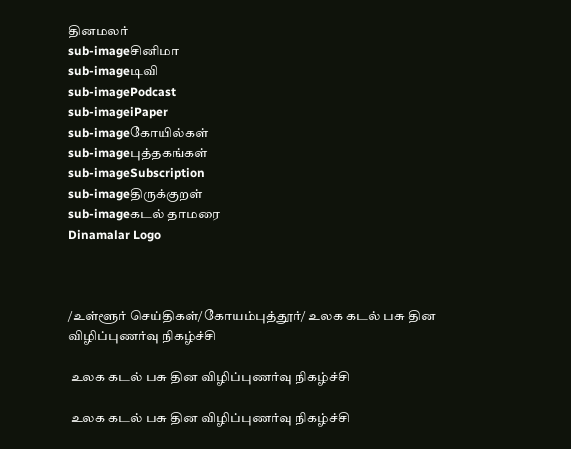தினமலர்
sub-imageசினிமா
sub-imageடிவி
sub-imagePodcast
sub-imageiPaper
sub-imageகோயில்கள்
sub-imageபுத்தகங்கள்
sub-imageSubscription
sub-imageதிருக்குறள்
sub-imageகடல் தாமரை
Dinamalar Logo



/உள்ளூர் செய்திகள்/கோயம்புத்தூர்/ உலக கடல் பசு தின விழிப்புணர்வு நிகழ்ச்சி

 உலக கடல் பசு தின விழிப்புணர்வு நிகழ்ச்சி

 உலக கடல் பசு தின விழிப்புணர்வு நிகழ்ச்சி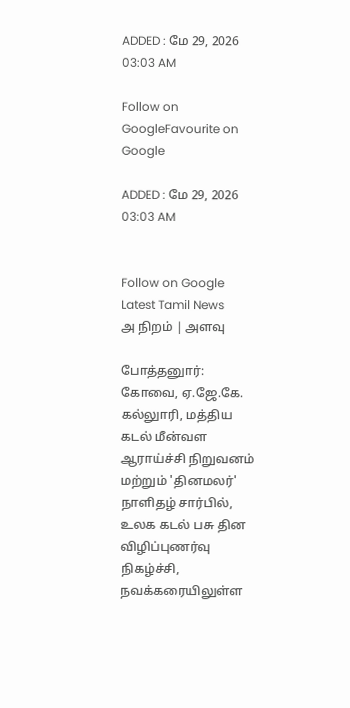ADDED : மே 29, 2026 03:03 AM

Follow on GoogleFavourite on Google

ADDED : மே 29, 2026 03:03 AM


Follow on Google
Latest Tamil News
அ நிறம் | அளவு

போத்தனுார்: கோவை, ஏ.ஜே.கே. கல்லுாரி, மத்திய கடல் மீன்வள ஆராய்ச்சி நிறுவனம் மற்றும் 'தினமலர்' நாளிதழ் சார்பில், உலக கடல் பசு தின விழிப்புணர்வு நிகழ்ச்சி, நவக்கரையிலுள்ள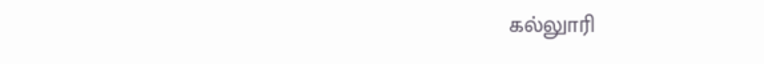கல்லுாரி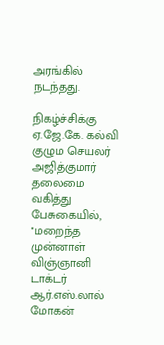அரங்கில் நடந்தது.

நிகழ்ச்சிக்கு ஏ.ஜே.கே. கல்வி குழும செயலர் அஜித்குமார் தலைமை வகித்து பேசுகையில், ''மறைந்த முன்னாள் விஞ்ஞானி டாக்டர் ஆர்.எஸ்.லால் மோகன்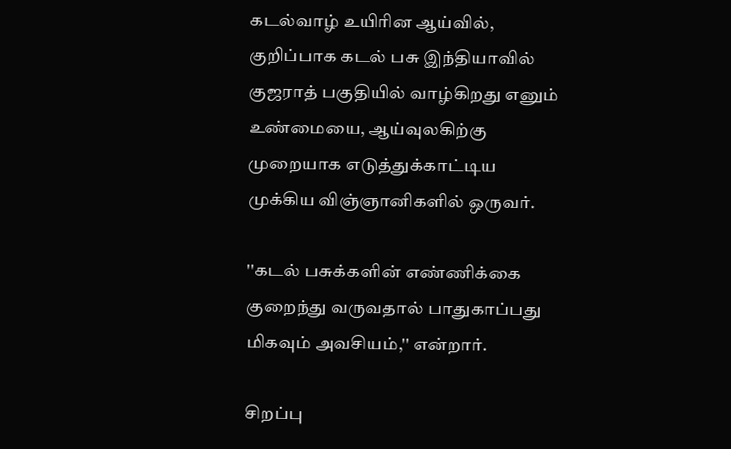கடல்வாழ் உயிரின ஆய்வில், குறிப்பாக கடல் பசு இந்தியாவில் குஜராத் பகுதியில் வாழ்கிறது எனும் உண்மையை, ஆய்வுலகிற்கு முறையாக எடுத்துக்காட்டிய முக்கிய விஞ்ஞானிகளில் ஒருவர்.

''கடல் பசுக்களின் எண்ணிக்கை குறைந்து வருவதால் பாதுகாப்பது மிகவும் அவசியம்,'' என்றார்.

சிறப்பு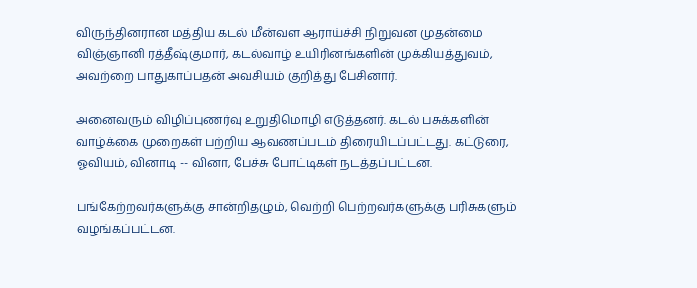விருந்தினரான மத்திய கடல் மீன்வள ஆராய்ச்சி நிறுவன முதன்மை விஞ்ஞானி ரத்தீஷ்குமார், கடல்வாழ் உயிரினங்களின் முக்கியத்துவம், அவற்றை பாதுகாப்பதன் அவசியம் குறித்து பேசினார்.

அனைவரும் விழிப்புணர்வு உறுதிமொழி எடுத்தனர். கடல் பசுக்களின் வாழ்க்கை முறைகள் பற்றிய ஆவணப்படம் திரையிடப்பட்டது. கட்டுரை, ஓவியம், வினாடி -- வினா, பேச்சு போட்டிகள் நடத்தப்பட்டன.

பங்கேற்றவர்களுக்கு சான்றிதழும், வெற்றி பெற்றவர்களுக்கு பரிசுகளும் வழங்கப்பட்டன.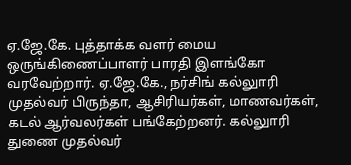ஏ.ஜே.கே. புத்தாக்க வளர் மைய ஒருங்கிணைப்பாளர் பாரதி இளங்கோ வரவேற்றார். ஏ.ஜே.கே., நர்சிங் கல்லுாரி முதல்வர் பிருந்தா, ஆசிரியர்கள், மாணவர்கள், கடல் ஆர்வலர்கள் பங்கேற்றனர். கல்லுாரி துணை முதல்வர்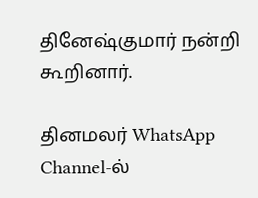தினேஷ்குமார் நன்றி கூறினார்.

தினமலர் WhatsApp Channel-ல்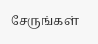சேருங்கள்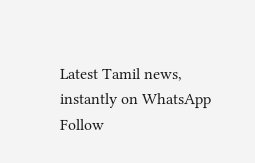Latest Tamil news, instantly on WhatsApp
Follow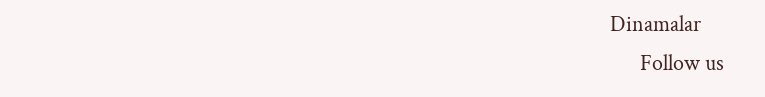Dinamalar
      Follow us